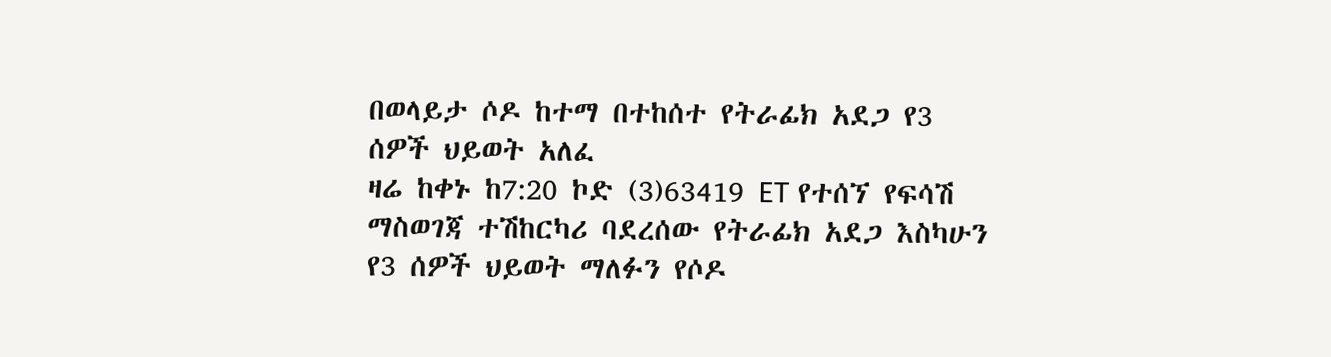በወላይታ ሶዶ ከተማ በተከሰተ የትራፊክ አደጋ የ3 ሰዎች ህይወት አለፈ
ዛሬ ከቀኑ ከ7:20 ኮድ (3)63419 ET የተሰኘ የፍሳሽ ማስወገጃ ተሽከርካሪ ባደረሰው የትራፊክ አደጋ እስካሁን የ3 ሰዎች ህይወት ማለፉን የሶዶ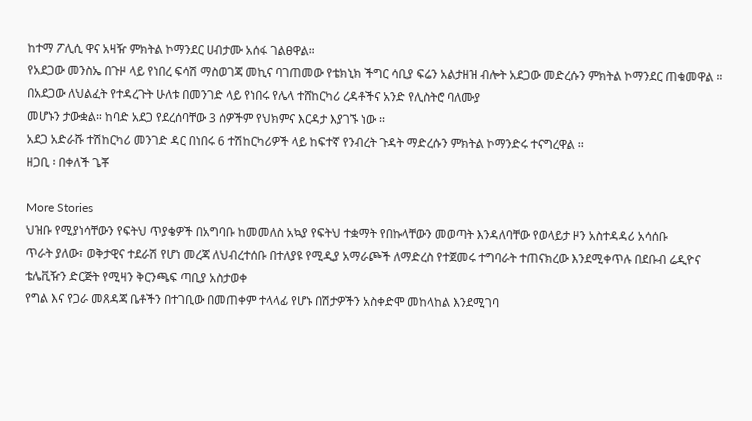ከተማ ፖሊሲ ዋና አዛዥ ምክትል ኮማንደር ሀብታሙ አሰፋ ገልፀዋል።
የአደጋው መንስኤ በጉዞ ላይ የነበረ ፍሳሽ ማስወገጃ መኪና ባገጠመው የቴክኒክ ችግር ሳቢያ ፍሬን አልታዘዝ ብሎት አደጋው መድረሱን ምክትል ኮማንደር ጠቁመዋል ።
በአደጋው ለህልፈት የተዳረጉት ሁለቱ በመንገድ ላይ የነበሩ የሌላ ተሸከርካሪ ረዳቶችና አንድ የሊስትሮ ባለሙያ
መሆኑን ታውቋል። ከባድ አደጋ የደረሰባቸው 3 ሰዎችም የህክምና እርዳታ እያገኙ ነው ፡፡
አደጋ አድራሹ ተሽከርካሪ መንገድ ዳር በነበሩ 6 ተሽከርካሪዎች ላይ ከፍተኛ የንብረት ጉዳት ማድረሱን ምክትል ኮማንድሩ ተናግረዋል ፡፡
ዘጋቢ ፡ በቀለች ጌቾ

More Stories
ህዝቡ የሚያነሳቸውን የፍትህ ጥያቄዎች በአግባቡ ከመመለስ አኳያ የፍትህ ተቋማት የበኩላቸውን መወጣት እንዳለባቸው የወላይታ ዞን አስተዳዳሪ አሳሰቡ
ጥራት ያለው፣ ወቅታዊና ተደራሽ የሆነ መረጃ ለህብረተሰቡ በተለያዩ የሚዲያ አማራጮች ለማድረስ የተጀመሩ ተግባራት ተጠናክረው እንደሚቀጥሉ በደቡብ ሬዲዮና ቴሌቪዥን ድርጅት የሚዛን ቅርንጫፍ ጣቢያ አስታወቀ
የግል እና የጋራ መጸዳጃ ቤቶችን በተገቢው በመጠቀም ተላላፊ የሆኑ በሽታዎችን አስቀድሞ መከላከል እንደሚገባ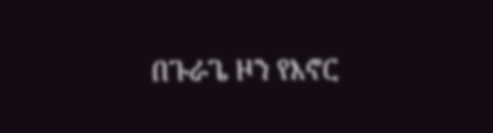በጉራጌ ዞን የእኖር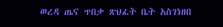ወረዳ ጤና ጥበቃ ጽህፈት ቤት አስገነዘበ